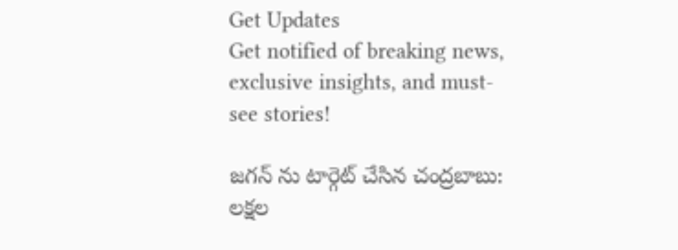Get Updates
Get notified of breaking news, exclusive insights, and must-see stories!

జగన్ ను టార్గెట్ చేసిన చంద్రబాబు: లక్షల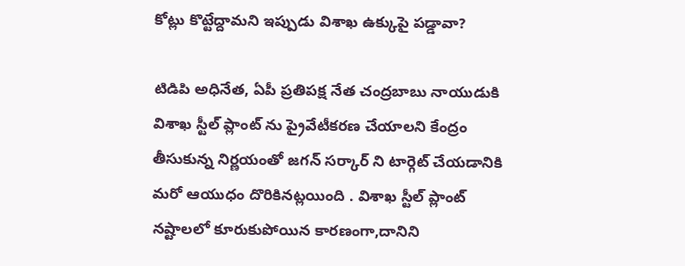కోట్లు కొట్టేద్దామని ఇప్పుడు విశాఖ ఉక్కుపై పడ్డావా?

టిడిపి అధినేత, ఏపీ ప్రతిపక్ష నేత చంద్రబాబు నాయుడుకి విశాఖ స్టీల్ ప్లాంట్ ను ప్రైవేటీకరణ చేయాలని కేంద్రం తీసుకున్న నిర్ణయంతో జగన్ సర్కార్ ని టార్గెట్ చేయడానికి మరో ఆయుధం దొరికినట్లయింది . విశాఖ స్టీల్ ప్లాంట్ నష్టాలలో కూరుకుపోయిన కారణంగా,దానిని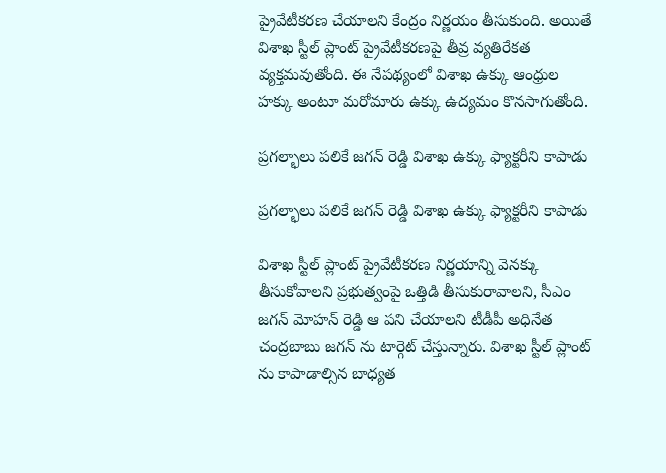ప్రైవేటీకరణ చేయాలని కేంద్రం నిర్ణయం తీసుకుంది. అయితే విశాఖ స్టీల్ ప్లాంట్ ప్రైవేటీకరణపై తీవ్ర వ్యతిరేకత వ్యక్తమవుతోంది. ఈ నేపథ్యంలో విశాఖ ఉక్కు ఆంధ్రుల హక్కు అంటూ మరోమారు ఉక్కు ఉద్యమం కొనసాగుతోంది.

ప్రగల్భాలు పలికే జగన్ రెడ్డి విశాఖ ఉక్కు ఫ్యాక్టరీని కాపాడు

ప్రగల్భాలు పలికే జగన్ రెడ్డి విశాఖ ఉక్కు ఫ్యాక్టరీని కాపాడు

విశాఖ స్టీల్ ప్లాంట్ ప్రైవేటీకరణ నిర్ణయాన్ని వెనక్కు తీసుకోవాలని ప్రభుత్వంపై ఒత్తిడి తీసుకురావాలని, సీఎం జగన్ మోహన్ రెడ్డి ఆ పని చేయాలని టీడీపీ అధినేత చంద్రబాబు జగన్ ను టార్గెట్ చేస్తున్నారు. విశాఖ స్టీల్ ప్లాంట్ ను కాపాడాల్సిన బాధ్యత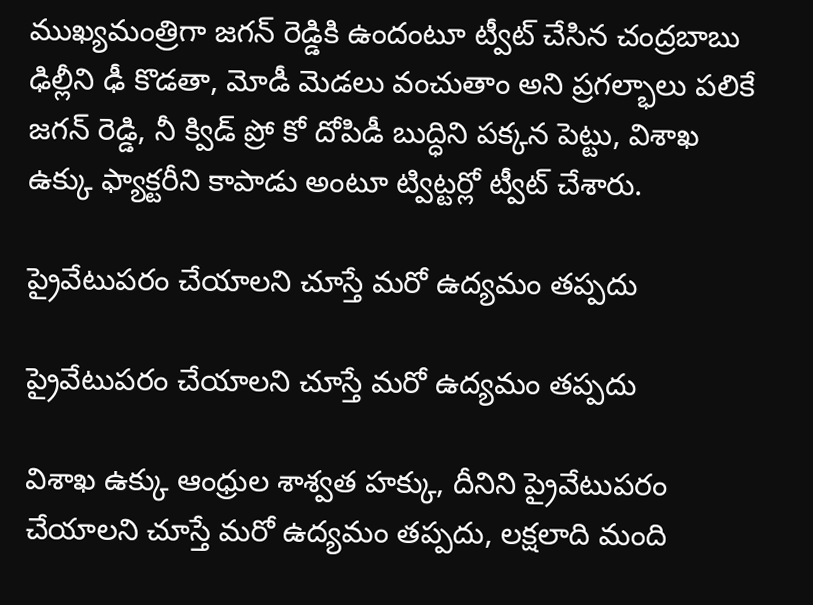ముఖ్యమంత్రిగా జగన్ రెడ్డికి ఉందంటూ ట్వీట్ చేసిన చంద్రబాబు ఢిల్లీని ఢీ కొడతా, మోడీ మెడలు వంచుతాం అని ప్రగల్భాలు పలికే జగన్ రెడ్డి, నీ క్విడ్ ప్రో కో దోపిడీ బుద్ధిని పక్కన పెట్టు, విశాఖ ఉక్కు ఫ్యాక్టరీని కాపాడు అంటూ ట్విట్టర్లో ట్వీట్ చేశారు.

ప్రైవేటుపరం చేయాలని చూస్తే మరో ఉద్యమం తప్పదు

ప్రైవేటుపరం చేయాలని చూస్తే మరో ఉద్యమం తప్పదు

విశాఖ ఉక్కు ఆంధ్రుల శాశ్వత హక్కు, దీనిని ప్రైవేటుపరం చేయాలని చూస్తే మరో ఉద్యమం తప్పదు, లక్షలాది మంది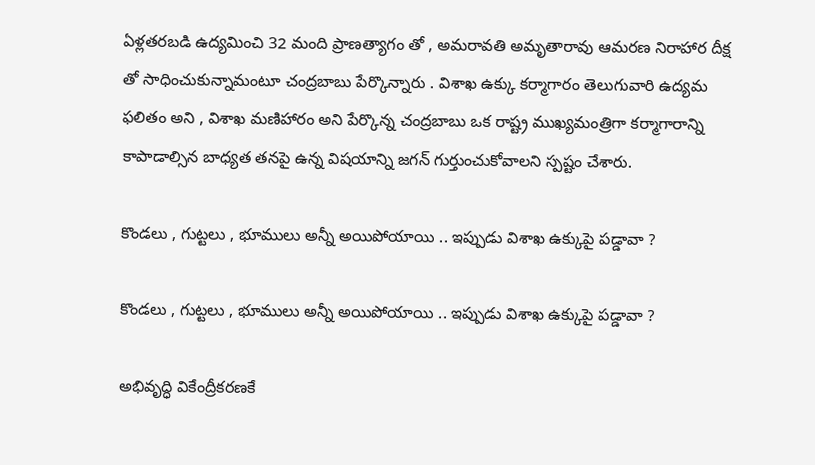ఏళ్లతరబడి ఉద్యమించి 32 మంది ప్రాణత్యాగం తో , అమరావతి అమృతారావు ఆమరణ నిరాహార దీక్ష తో సాధించుకున్నామంటూ చంద్రబాబు పేర్కొన్నారు . విశాఖ ఉక్కు కర్మాగారం తెలుగువారి ఉద్యమ ఫలితం అని , విశాఖ మణిహారం అని పేర్కొన్న చంద్రబాబు ఒక రాష్ట్ర ముఖ్యమంత్రిగా కర్మాగారాన్ని కాపాడాల్సిన బాధ్యత తనపై ఉన్న విషయాన్ని జగన్ గుర్తుంచుకోవాలని స్పష్టం చేశారు.

కొండలు , గుట్టలు , భూములు అన్నీ అయిపోయాయి .. ఇప్పుడు విశాఖ ఉక్కుపై పడ్డావా ?

కొండలు , గుట్టలు , భూములు అన్నీ అయిపోయాయి .. ఇప్పుడు విశాఖ ఉక్కుపై పడ్డావా ?

అభివృద్ధి వికేంద్రీకరణకే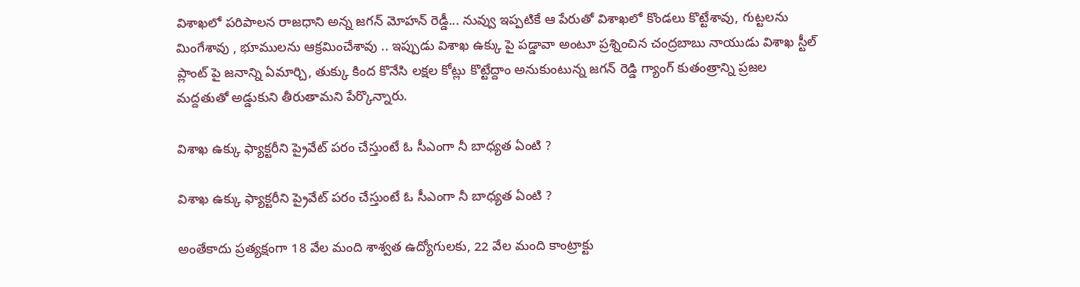విశాఖలో పరిపాలన రాజధాని అన్న జగన్ మోహన్ రెడ్డీ... నువ్వు ఇప్పటికే ఆ పేరుతో విశాఖలో కొండలు కొట్టేశావు, గుట్టలను మింగేశావు , భూములను ఆక్రమించేశావు .. ఇప్పుడు విశాఖ ఉక్కు పై పడ్డావా అంటూ ప్రశ్నించిన చంద్రబాబు నాయుడు విశాఖ స్టీల్ ప్లాంట్ పై జనాన్ని ఏమార్చి, తుక్కు కింద కొనేసి లక్షల కోట్లు కొట్టేద్దాం అనుకుంటున్న జగన్ రెడ్డి గ్యాంగ్ కుతంత్రాన్ని ప్రజల మద్దతుతో అడ్డుకుని తీరుతామని పేర్కొన్నారు.

విశాఖ ఉక్కు ఫ్యాక్టరీని ప్రైవేట్ పరం చేస్తుంటే ఓ సీఎంగా నీ బాధ్యత ఏంటి ?

విశాఖ ఉక్కు ఫ్యాక్టరీని ప్రైవేట్ పరం చేస్తుంటే ఓ సీఎంగా నీ బాధ్యత ఏంటి ?

అంతేకాదు ప్రత్యక్షంగా 18 వేల మంది శాశ్వత ఉద్యోగులకు, 22 వేల మంది కాంట్రాక్టు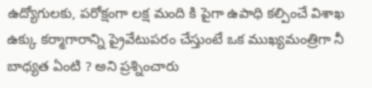ఉద్యోగులకు, పరోక్షంగా లక్ష మంది కి పైగా ఉపాధి కల్పించే విశాఖ ఉక్కు కర్మాగారాన్ని ప్రైవేటుపరం చేస్తుంటే ఒక ముఖ్యమంత్రిగా నీ బాధ్యత ఏంటి ? అని ప్రశ్నించారు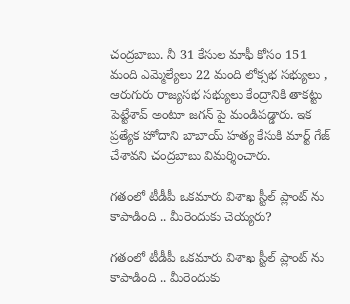చంద్రబాబు. నీ 31 కేసుల మాఫీ కోసం 151 మంది ఎమ్మెల్యేలు 22 మంది లోక్సభ సభ్యులు , ఆరుగురు రాజ్యసభ సభ్యులు కేంద్రానికి తాకట్టు పెట్టేశావ్ అంటూ జగన్ పై మండిపడ్డారు. ఇక ప్రత్యేక హోదాని బాబాయ్ హత్య కేసుకి మార్ట్ గేజ్ చేశావని చంద్రబాబు విమర్శించారు.

గతంలో టీడీపీ ఒకమారు విశాఖ స్టీల్ ప్లాంట్ ను కాపాడింది .. మీరెందుకు చెయ్యరు?

గతంలో టీడీపీ ఒకమారు విశాఖ స్టీల్ ప్లాంట్ ను కాపాడింది .. మీరెందుకు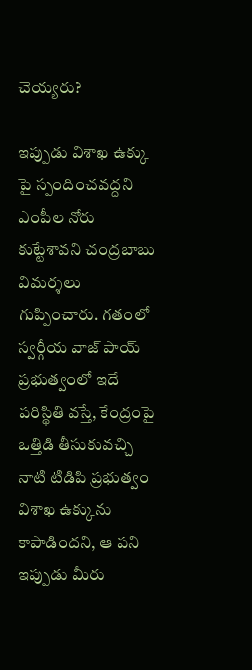చెయ్యరు?

ఇప్పుడు విశాఖ ఉక్కు పై స్పందించవద్దని ఎంపీల నోరు కుట్టేశావని చంద్రబాబు విమర్శలు గుప్పించారు. గతంలో స్వర్గీయ వాజ్ పాయ్ ప్రభుత్వంలో ఇదే పరిస్థితి వస్తే, కేంద్రంపై ఒత్తిడి తీసుకువచ్చి నాటి టిడిపి ప్రభుత్వం విశాఖ ఉక్కును కాపాడిందని, ఆ పని ఇప్పుడు మీరు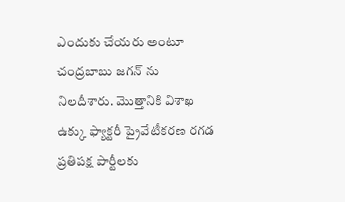ఎందుకు చేయరు అంటూ చంద్రబాబు జగన్ ను నిలదీశారు. మొత్తానికి విశాఖ ఉక్కు ఫ్యాక్టరీ ప్రైవేటీకరణ రగడ ప్రతిపక్ష పార్టీలకు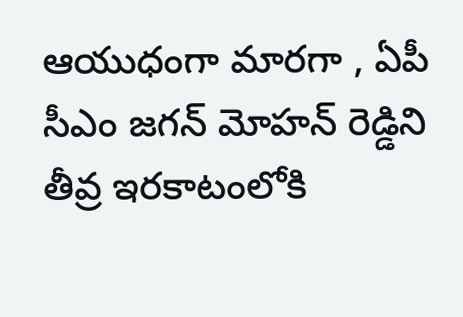ఆయుధంగా మారగా , ఏపీ సీఎం జగన్ మోహన్ రెడ్డిని తీవ్ర ఇరకాటంలోకి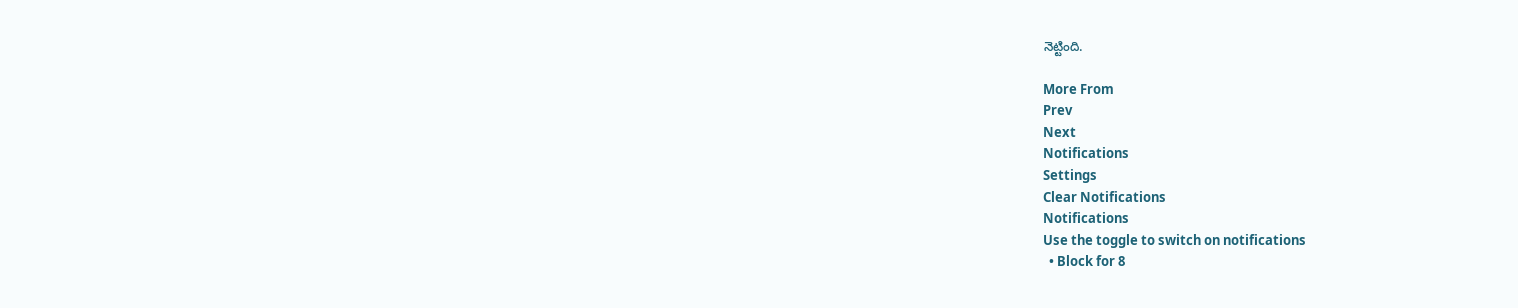నెట్టింది.

More From
Prev
Next
Notifications
Settings
Clear Notifications
Notifications
Use the toggle to switch on notifications
  • Block for 8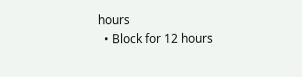hours
  • Block for 12 hours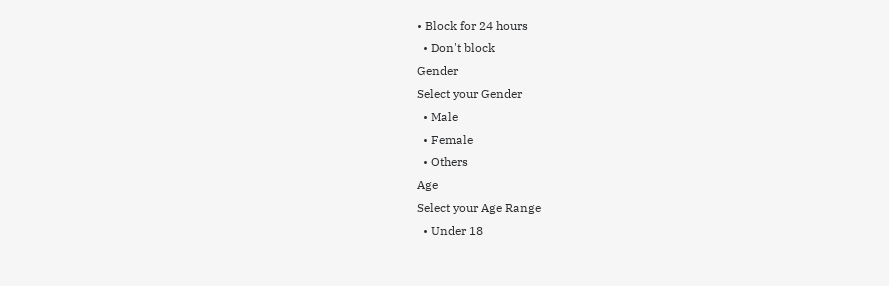• Block for 24 hours
  • Don't block
Gender
Select your Gender
  • Male
  • Female
  • Others
Age
Select your Age Range
  • Under 18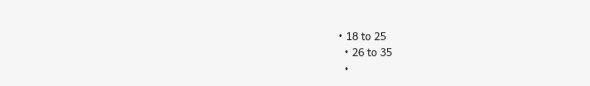• 18 to 25
  • 26 to 35
  •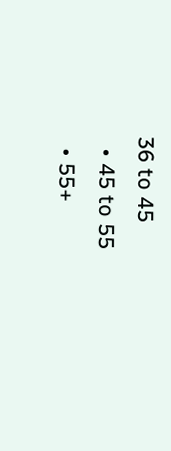36 to 45
  • 45 to 55
  • 55+